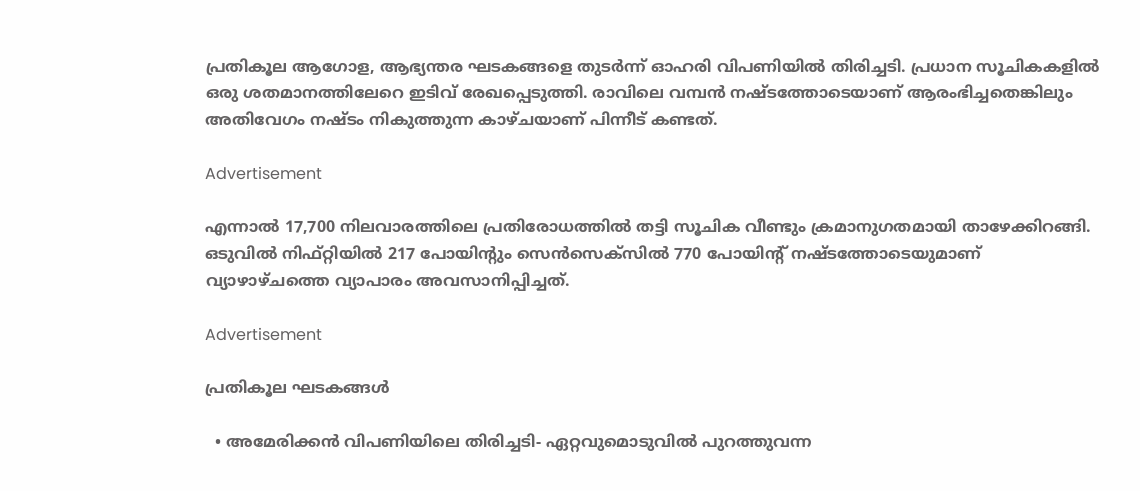പ്രതികൂല ആഗോള, ആഭ്യന്തര ഘടകങ്ങളെ തുടര്‍ന്ന് ഓഹരി വിപണിയില്‍ തിരിച്ചടി. പ്രധാന സൂചികകളില്‍ ഒരു ശതമാനത്തിലേറെ ഇടിവ് രേഖപ്പെടുത്തി. രാവിലെ വമ്പന്‍ നഷ്ടത്തോടെയാണ് ആരംഭിച്ചതെങ്കിലും അതിവേഗം നഷ്ടം നികുത്തുന്ന കാഴ്ചയാണ് പിന്നീട് കണ്ടത്.

Advertisement

എന്നാല്‍ 17,700 നിലവാരത്തിലെ പ്രതിരോധത്തില്‍ തട്ടി സൂചിക വീണ്ടും ക്രമാനുഗതമായി താഴേക്കിറങ്ങി. ഒടുവില്‍ നിഫ്റ്റിയില്‍ 217 പോയിന്റും സെന്‍സെക്‌സില്‍ 770 പോയിന്റ് നഷ്ടത്തോടെയുമാണ് വ്യാഴാഴ്ചത്തെ വ്യാപാരം അവസാനിപ്പിച്ചത്.

Advertisement

പ്രതികൂല ഘടകങ്ങള്‍

  • അമേരിക്കന്‍ വിപണിയിലെ തിരിച്ചടി- ഏറ്റവുമൊടുവില്‍ പുറത്തുവന്ന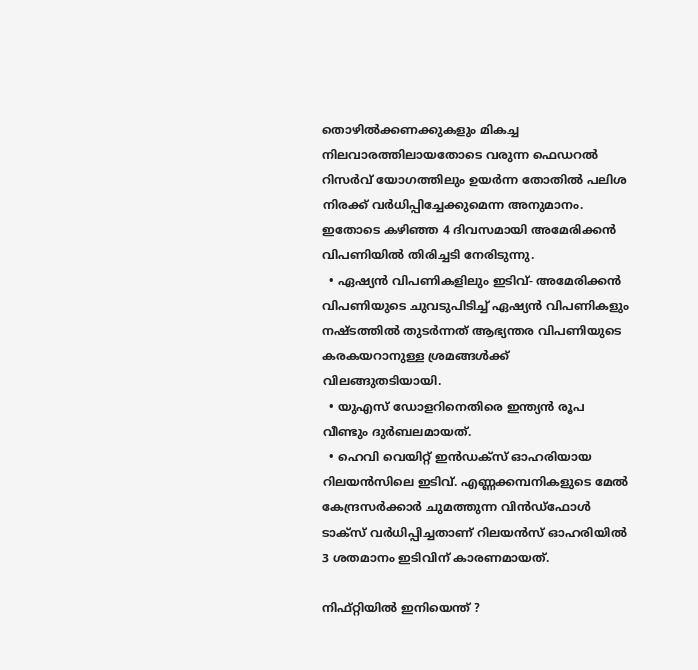തൊഴില്‍ക്കണക്കുകളും മികച്ച നിലവാരത്തിലായതോടെ വരുന്ന ഫെഡറല്‍ റിസര്‍വ് യോഗത്തിലും ഉയര്‍ന്ന തോതില്‍ പലിശ നിരക്ക് വര്‍ധിപ്പിച്ചേക്കുമെന്ന അനുമാനം. ഇതോടെ കഴിഞ്ഞ 4 ദിവസമായി അമേരിക്കന്‍ വിപണിയില്‍ തിരിച്ചടി നേരിടുന്നു.
  • ഏഷ്യന്‍ വിപണികളിലും ഇടിവ്- അമേരിക്കന്‍ വിപണിയുടെ ചുവടുപിടിച്ച് ഏഷ്യന്‍ വിപണികളും നഷ്ടത്തില്‍ തുടര്‍ന്നത് ആഭ്യന്തര വിപണിയുടെ കരകയറാനുള്ള ശ്രമങ്ങള്‍ക്ക് വിലങ്ങുതടിയായി.
  • യുഎസ് ഡോളറിനെതിരെ ഇന്ത്യന്‍ രൂപ വീണ്ടും ദുര്‍ബലമായത്.
  • ഹെവി വെയിറ്റ് ഇന്‍ഡക്‌സ് ഓഹരിയായ റിലയന്‍സിലെ ഇടിവ്. എണ്ണക്കമ്പനികളുടെ മേല്‍ കേന്ദ്രസര്‍ക്കാര്‍ ചുമത്തുന്ന വിന്‍ഡ്‌ഫോള്‍ ടാക്‌സ് വര്‍ധിപ്പിച്ചതാണ് റിലയന്‍സ് ഓഹരിയില്‍ 3 ശതമാനം ഇടിവിന് കാരണമായത്.

നിഫ്റ്റിയില്‍ ഇനിയെന്ത് ?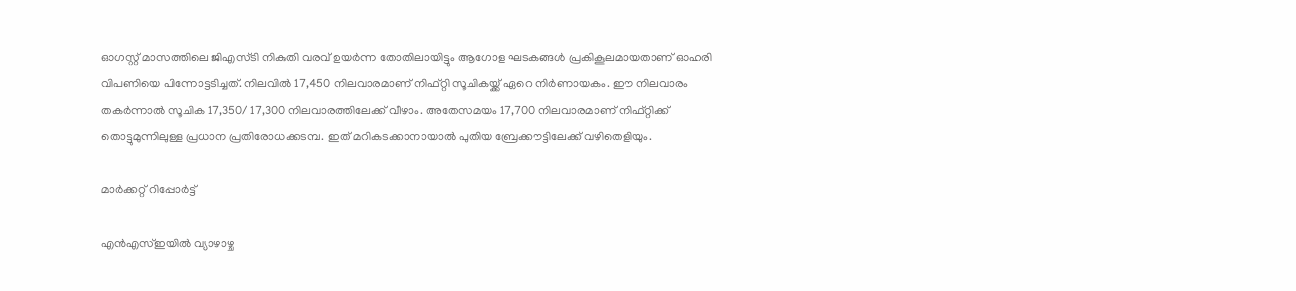ഓഗസ്റ്റ് മാസത്തിലെ ജിഎസ്ടി നികുതി വരവ് ഉയര്‍ന്ന തോതിലായിട്ടും ആഗോള ഘടകങ്ങള്‍ പ്രകികൂലമായതാണ് ഓഹരി വിപണിയെ പിന്നോട്ടടിച്ചത്. നിലവില്‍ 17,450 നിലവാരമാണ് നിഫ്റ്റി സൂചികയ്ക്ക് ഏറെ നിര്‍ണായകം. ഈ നിലവാരം തകര്‍ന്നാല്‍ സൂചിക 17,350/ 17,300 നിലവാരത്തിലേക്ക് വീഴാം. അതേസമയം 17,700 നിലവാരമാണ് നിഫ്റ്റിക്ക് തൊട്ടുമുന്നിലുള്ള പ്രധാന പ്രതിരോധക്കടമ്പ. ഇത് മറികടക്കാനായാല്‍ പുതിയ ബ്രേക്കൗട്ടിലേക്ക് വഴിതെളിയും.

മാര്‍ക്കറ്റ് റിപ്പോര്‍ട്ട്

എന്‍എസ്ഇയില്‍ വ്യാഴാഴ്ച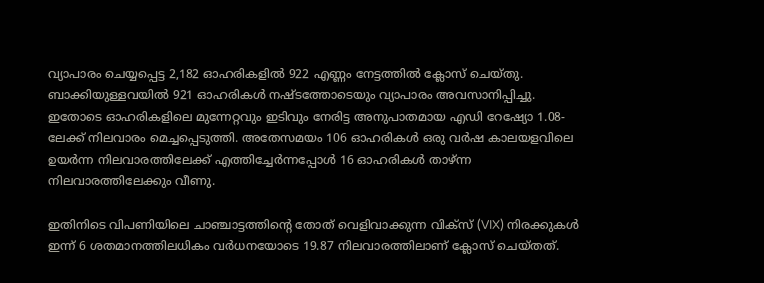വ്യാപാരം ചെയ്യപ്പെട്ട 2,182 ഓഹരികളില്‍ 922 എണ്ണം നേട്ടത്തില്‍ ക്ലോസ് ചെയ്തു. ബാക്കിയുള്ളവയില്‍ 921 ഓഹരികള്‍ നഷ്ടത്തോടെയും വ്യാപാരം അവസാനിപ്പിച്ചു. ഇതോടെ ഓഹരികളിലെ മുന്നേറ്റവും ഇടിവും നേരിട്ട അനുപാതമായ എഡി റേഷ്യോ 1.08-ലേക്ക് നിലവാരം മെച്ചപ്പെടുത്തി. അതേസമയം 106 ഓഹരികള്‍ ഒരു വര്‍ഷ കാലയളവിലെ ഉയര്‍ന്ന നിലവാരത്തിലേക്ക് എത്തിച്ചേര്‍ന്നപ്പോള്‍ 16 ഓഹരികള്‍ താഴ്ന്ന നിലവാരത്തിലേക്കും വീണു.

ഇതിനിടെ വിപണിയിലെ ചാഞ്ചാട്ടത്തിന്റെ തോത് വെളിവാക്കുന്ന വിക്‌സ് (VIX) നിരക്കുകള്‍ ഇന്ന് 6 ശതമാനത്തിലധികം വര്‍ധനയോടെ 19.87 നിലവാരത്തിലാണ് ക്ലോസ് ചെയ്തത്.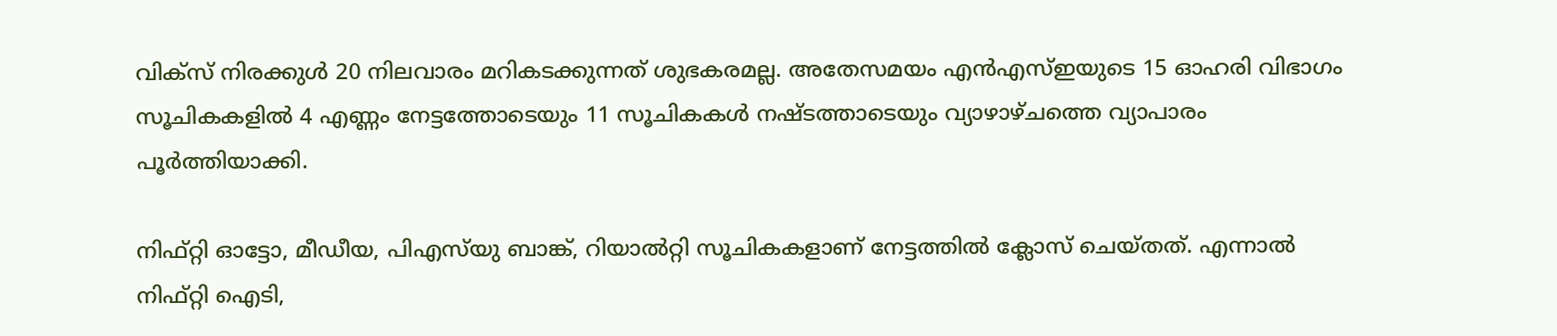വിക്‌സ് നിരക്കുള്‍ 20 നിലവാരം മറികടക്കുന്നത് ശുഭകരമല്ല. അതേസമയം എന്‍എസ്ഇയുടെ 15 ഓഹരി വിഭാഗം സൂചികകളില്‍ 4 എണ്ണം നേട്ടത്തോടെയും 11 സൂചികകള്‍ നഷ്ടത്താടെയും വ്യാഴാഴ്ചത്തെ വ്യാപാരം പൂര്‍ത്തിയാക്കി.

നിഫ്റ്റി ഓട്ടോ, മീഡീയ, പിഎസ്‌യു ബാങ്ക്, റിയാല്‍റ്റി സൂചികകളാണ് നേട്ടത്തില്‍ ക്ലോസ് ചെയ്തത്. എന്നാല്‍ നിഫ്റ്റി ഐടി,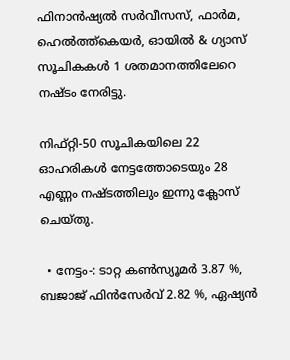ഫിനാന്‍ഷ്യല്‍ സര്‍വീസസ്, ഫാര്‍മ, ഹെല്‍ത്ത്‌കെയര്‍, ഓയില്‍ & ഗ്യാസ് സൂചികകള്‍ 1 ശതമാനത്തിലേറെ നഷ്ടം നേരിട്ടു.

നിഫ്റ്റി-50 സൂചികയിലെ 22 ഓഹരികള്‍ നേട്ടത്തോടെയും 28 എണ്ണം നഷ്ടത്തിലും ഇന്നു ക്ലോസ് ചെയ്തു.

  • നേട്ടം-: ടാറ്റ കണ്‍സ്യൂമര്‍ 3.87 %, ബജാജ് ഫിന്‍സേര്‍വ് 2.82 %, ഏഷ്യന്‍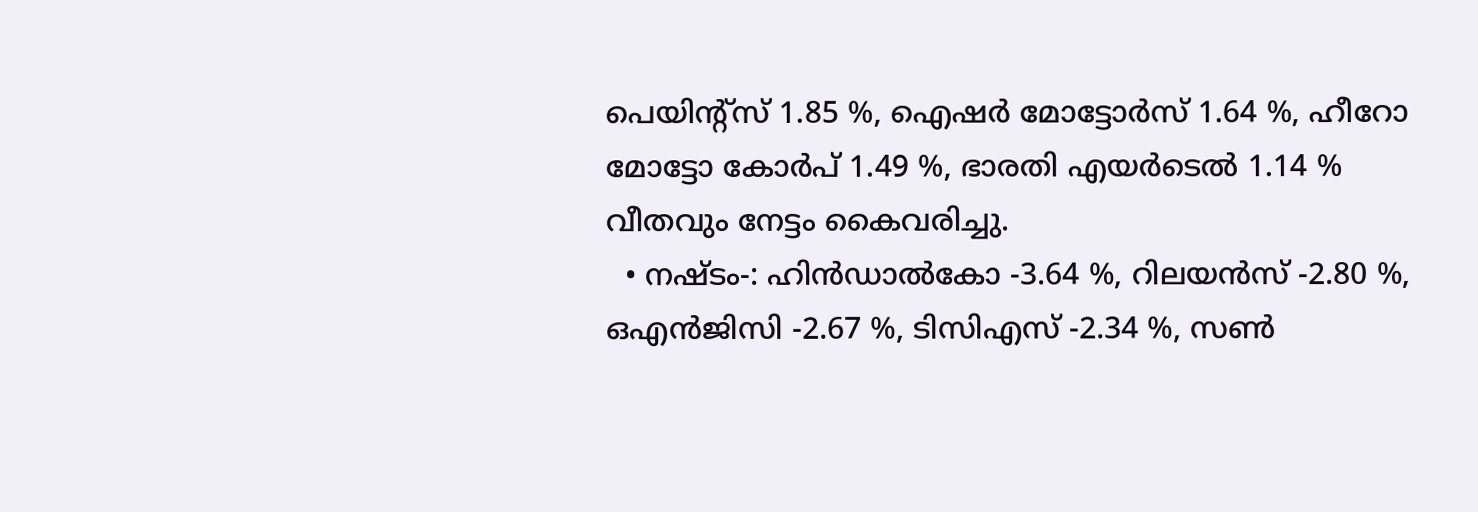പെയിന്റ്സ് 1.85 %, ഐഷര്‍ മോട്ടോര്‍സ് 1.64 %, ഹീറോ മോട്ടോ കോര്‍പ് 1.49 %, ഭാരതി എയര്‍ടെല്‍ 1.14 % വീതവും നേട്ടം കൈവരിച്ചു.
  • നഷ്ടം-: ഹിന്‍ഡാല്‍കോ -3.64 %, റിലയന്‍സ് -2.80 %, ഒഎന്‍ജിസി -2.67 %, ടിസിഎസ് -2.34 %, സണ്‍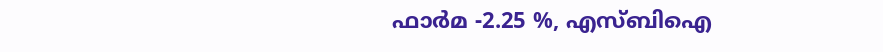ഫാര്‍മ -2.25 %, എസ്ബിഐ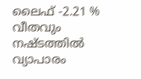ലൈഫ് -2.21 % വീതവും നഷ്ടത്തില്‍ വ്യാപാരം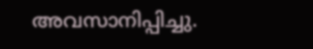അവസാനിപ്പിച്ചു.